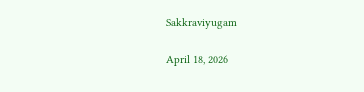Sakkraviyugam

April 18, 2026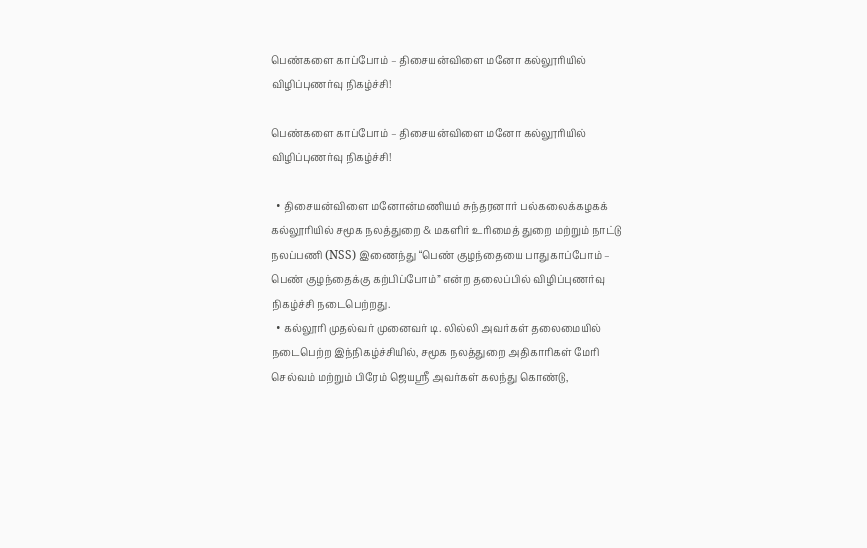பெண்களை காப்போம் – திசையன்விளை மனோ கல்லூரியில் விழிப்புணர்வு நிகழ்ச்சி!

பெண்களை காப்போம் – திசையன்விளை மனோ கல்லூரியில் விழிப்புணர்வு நிகழ்ச்சி!

  • திசையன்விளை மனோன்மணியம் சுந்தரனார் பல்கலைக்கழகக் கல்லூரியில் சமூக நலத்துறை & மகளிர் உரிமைத் துறை மற்றும் நாட்டு நலப்பணி (NSS) இணைந்து “பெண் குழந்தையை பாதுகாப்போம் – பெண் குழந்தைக்கு கற்பிப்போம்” என்ற தலைப்பில் விழிப்புணர்வு நிகழ்ச்சி நடைபெற்றது.
  • கல்லூரி முதல்வர் முனைவர் டி. லில்லி அவர்கள் தலைமையில் நடைபெற்ற இந்நிகழ்ச்சியில், சமூக நலத்துறை அதிகாரிகள் மேரி செல்வம் மற்றும் பிரேம் ஜெயஸ்ரீ அவர்கள் கலந்து கொண்டு,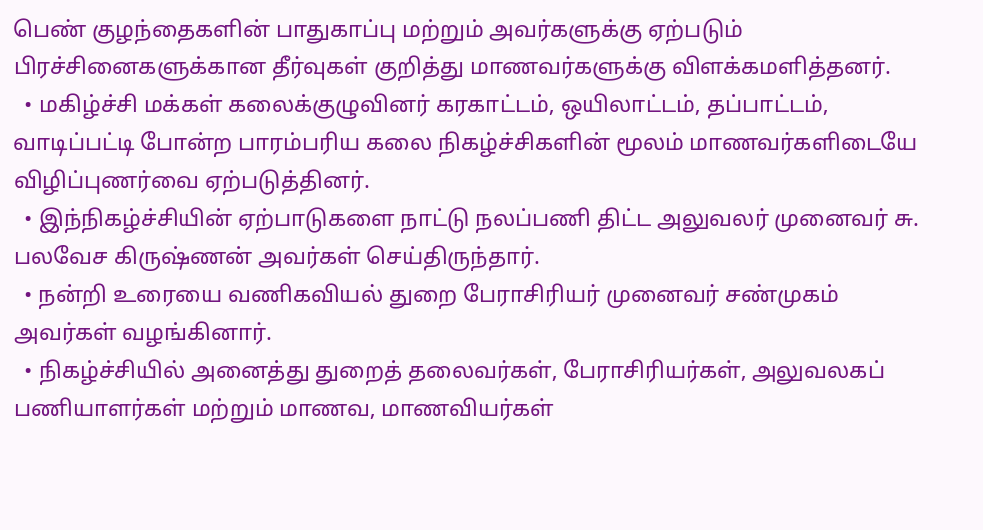பெண் குழந்தைகளின் பாதுகாப்பு மற்றும் அவர்களுக்கு ஏற்படும் பிரச்சினைகளுக்கான தீர்வுகள் குறித்து மாணவர்களுக்கு விளக்கமளித்தனர்.
  • மகிழ்ச்சி மக்கள் கலைக்குழுவினர் கரகாட்டம், ஒயிலாட்டம், தப்பாட்டம், வாடிப்பட்டி போன்ற பாரம்பரிய கலை நிகழ்ச்சிகளின் மூலம் மாணவர்களிடையே விழிப்புணர்வை ஏற்படுத்தினர்.
  • இந்நிகழ்ச்சியின் ஏற்பாடுகளை நாட்டு நலப்பணி திட்ட அலுவலர் முனைவர் சு. பலவேச கிருஷ்ணன் அவர்கள் செய்திருந்தார்.
  • நன்றி உரையை வணிகவியல் துறை பேராசிரியர் முனைவர் சண்முகம் அவர்கள் வழங்கினார்.
  • நிகழ்ச்சியில் அனைத்து துறைத் தலைவர்கள், பேராசிரியர்கள், அலுவலகப் பணியாளர்கள் மற்றும் மாணவ, மாணவியர்கள்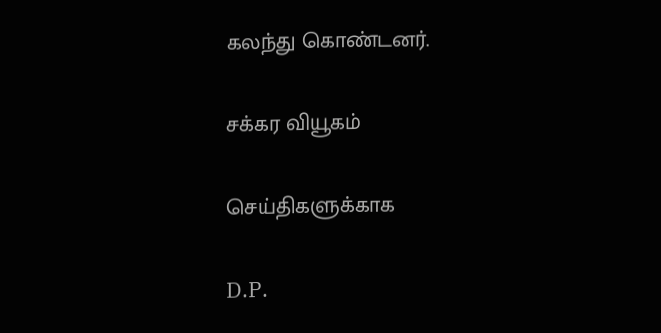கலந்து கொண்டனர்.

சக்கர வியூகம்

செய்திகளுக்காக

D.P.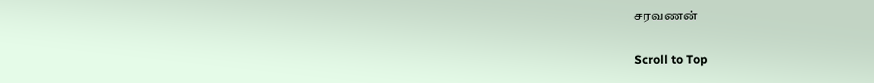சரவணன்

Scroll to Top